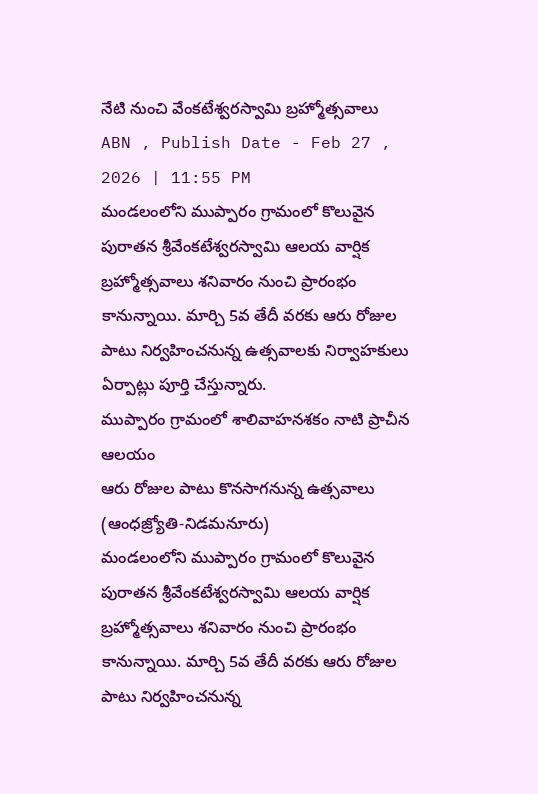నేటి నుంచి వేంకటేశ్వరస్వామి బ్రహ్మోత్సవాలు
ABN , Publish Date - Feb 27 , 2026 | 11:55 PM
మండలంలోని ముప్పారం గ్రామంలో కొలువైన పురాతన శ్రీవేంకటేశ్వరస్వామి ఆలయ వార్షిక బ్రహ్మోత్సవాలు శనివారం నుంచి ప్రారంభం కానున్నాయి. మార్చి 5వ తేదీ వరకు ఆరు రోజుల పాటు నిర్వహించనున్న ఉత్సవాలకు నిర్వాహకులు ఏర్పాట్లు పూర్తి చేస్తున్నారు.
ముప్పారం గ్రామంలో శాలివాహనశకం నాటి ప్రాచీన ఆలయం
ఆరు రోజుల పాటు కొనసాగనున్న ఉత్సవాలు
(ఆంధజ్ర్యోతి-నిడమనూరు)
మండలంలోని ముప్పారం గ్రామంలో కొలువైన పురాతన శ్రీవేంకటేశ్వరస్వామి ఆలయ వార్షిక బ్రహ్మోత్సవాలు శనివారం నుంచి ప్రారంభం కానున్నాయి. మార్చి 5వ తేదీ వరకు ఆరు రోజుల పాటు నిర్వహించనున్న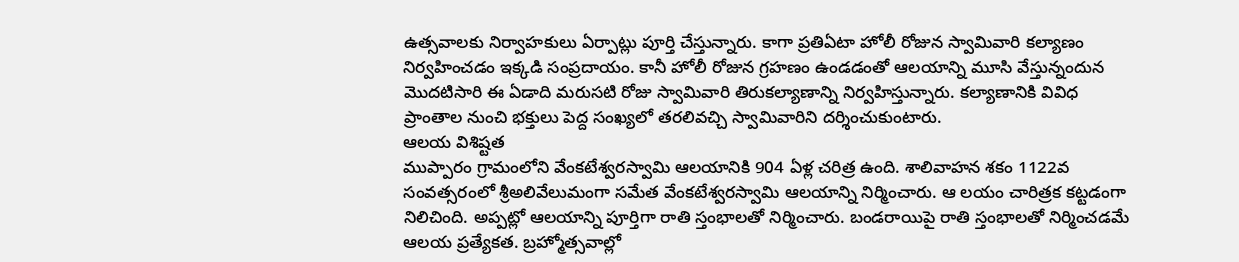ఉత్సవాలకు నిర్వాహకులు ఏర్పాట్లు పూర్తి చేస్తున్నారు. కాగా ప్రతిఏటా హోలీ రోజున స్వామివారి కల్యాణం నిర్వహించడం ఇక్కడి సంప్రదాయం. కానీ హోలీ రోజున గ్రహణం ఉండడంతో ఆలయాన్ని మూసి వేస్తున్నందున మొదటిసారి ఈ ఏడాది మరుసటి రోజు స్వామివారి తిరుకల్యాణాన్ని నిర్వహిస్తున్నారు. కల్యాణానికి వివిధ ప్రాంతాల నుంచి భక్తులు పెద్ద సంఖ్యలో తరలివచ్చి స్వామివారిని దర్శించుకుంటారు.
ఆలయ విశిష్టత
ముప్పారం గ్రామంలోని వేంకటేశ్వరస్వామి ఆలయానికి 904 ఏళ్ల చరిత్ర ఉంది. శాలివాహన శకం 1122వ సంవత్సరంలో శ్రీఅలివేలుమంగా సమేత వేంకటేశ్వరస్వామి ఆలయాన్ని నిర్మించారు. ఆ లయం చారిత్రక కట్టడంగా నిలిచింది. అప్పట్లో ఆలయాన్ని పూర్తిగా రాతి స్తంభాలతో నిర్మించారు. బండరాయిపై రాతి స్తంభాలతో నిర్మించడమే ఆలయ ప్రత్యేకత. బ్రహ్మోత్సవాల్లో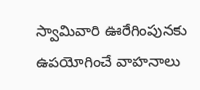స్వామివారి ఊరేగింపునకు ఉపయోగించే వాహనాలు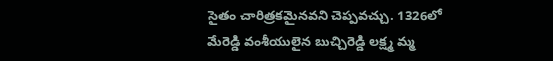సైతం చారిత్రకమైనవని చెప్పవచ్చు. 1326లో మేరెడ్డి వంశీయులైన బుచ్చిరెడ్డి లక్ష్మ మ్మ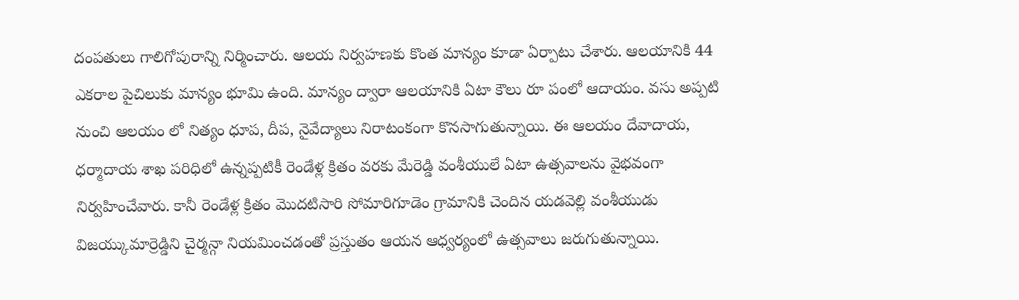దంపతులు గాలిగోపురాన్ని నిర్మించారు. ఆలయ నిర్వహణకు కొంత మాన్యం కూడా ఏర్పాటు చేశారు. ఆలయానికి 44 ఎకరాల పైచిలుకు మాన్యం భూమి ఉంది. మాన్యం ద్వారా ఆలయానికి ఏటా కౌలు రూ పంలో ఆదాయం. వసు అప్పటి నుంచి ఆలయం లో నిత్యం ధూప, దీప, నైవేద్యాలు నిరాటంకంగా కొనసాగుతున్నాయి. ఈ ఆలయం దేవాదాయ, ధర్మాదాయ శాఖ పరిధిలో ఉన్నప్పటికీ రెండేళ్ల క్రితం వరకు మేరెడ్డి వంశీయులే ఏటా ఉత్సవాలను వైభవంగా నిర్వహించేవారు. కానీ రెండేళ్ల క్రితం మొదటిసారి సోమారిగూడెం గ్రామానికి చెందిన యడవెల్లి వంశీయుడు విజయ్కుమార్రెడ్డిని చైర్మన్గా నియమించడంతో ప్రస్తుతం ఆయన ఆధ్వర్యంలో ఉత్సవాలు జరుగుతున్నాయి.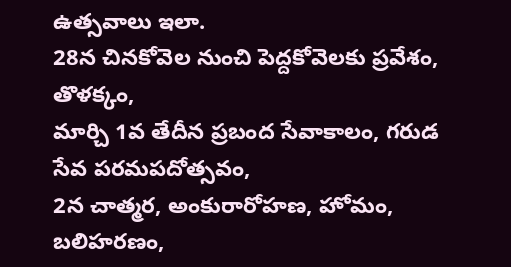ఉత్సవాలు ఇలా.
28న చినకోవెల నుంచి పెద్దకోవెలకు ప్రవేశం,
తొళక్కం,
మార్చి 1వ తేదీన ప్రబంద సేవాకాలం, గరుడ
సేవ పరమపదోత్సవం,
2న చాత్మర, అంకురారోహణ, హోమం,
బలిహరణం,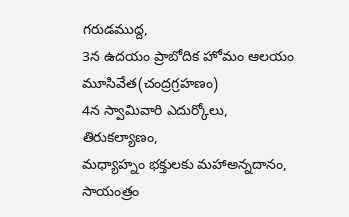గరుడముద్ద,
3న ఉదయం ప్రాబోదిక హోమం ఆలయం
మూసివేత(చంద్రగ్రహణం)
4న స్వామివారి ఎదుర్కోలు, తిరుకల్యాణం,
మధ్యాహ్నం భక్తులకు మహాఅన్నదానం,
సాయంత్రం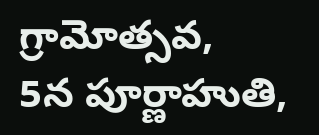గ్రామోత్సవ,
5న పూర్ణాహుతి,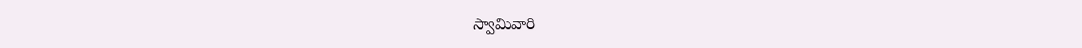స్వామివారి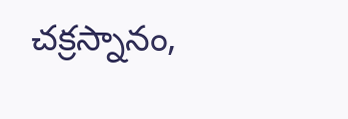చక్రస్నానం,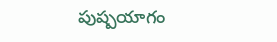పుష్పయాగం